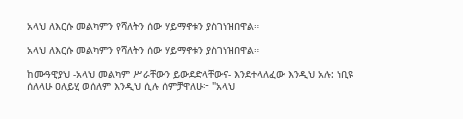አላህ ለእርሱ መልካምን የሻለትን ሰው ሃይማኖቱን ያስገነዝበዋል።

አላህ ለእርሱ መልካምን የሻለትን ሰው ሃይማኖቱን ያስገነዝበዋል።

ከሙዓዊያህ -አላህ መልካም ሥራቸውን ይውደድላቸውና- እንደተላለፈው እንዲህ አሉ: ነቢዩ ሰለላሁ ዐለይሂ ወሰለም እንዲህ ሲሉ ሰምቻዋለሁ፦ "አላህ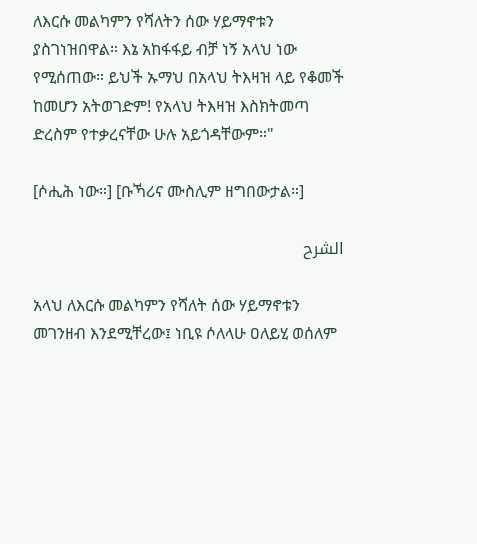ለእርሱ መልካምን የሻለትን ሰው ሃይማኖቱን ያስገነዝበዋል። እኔ አከፋፋይ ብቻ ነኝ አላህ ነው የሚሰጠው። ይህች ኡማህ በአላህ ትእዛዝ ላይ የቆመች ከመሆን አትወገድም! የአላህ ትእዛዝ እስክትመጣ ድረስም የተቃረናቸው ሁሉ አይጎዳቸውም።"

[ሶሒሕ ነው።] [ቡኻሪና ሙስሊም ዘግበውታል።]

الشرح

አላህ ለእርሱ መልካምን የሻለት ሰው ሃይማኖቱን መገንዘብ እንደሚቸረው፤ ነቢዩ ሶለላሁ ዐለይሂ ወሰለም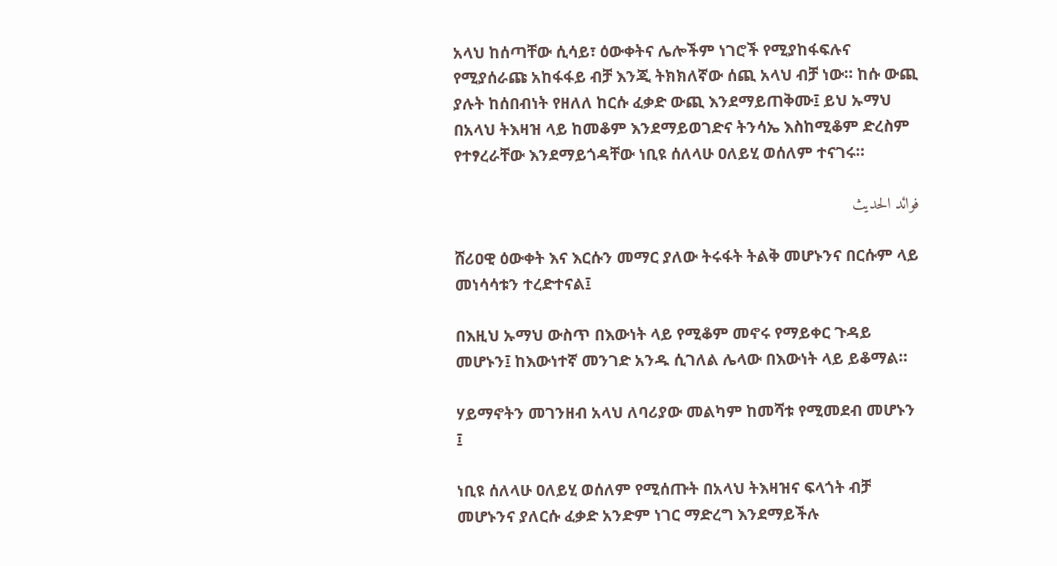አላህ ከሰጣቸው ሲሳይ፣ ዕውቀትና ሌሎችም ነገሮች የሚያከፋፍሉና የሚያሰራጩ አከፋፋይ ብቻ እንጂ ትክክለኛው ሰጪ አላህ ብቻ ነው። ከሱ ውጪ ያሉት ከሰበብነት የዘለለ ከርሱ ፈቃድ ውጪ እንደማይጠቅሙ፤ ይህ ኡማህ በአላህ ትእዛዝ ላይ ከመቆም እንደማይወገድና ትንሳኤ እስከሚቆም ድረስም የተፃረራቸው እንደማይጎዳቸው ነቢዩ ሰለላሁ ዐለይሂ ወሰለም ተናገሩ።

فوائد الحديث

ሸሪዐዊ ዕውቀት እና እርሱን መማር ያለው ትሩፋት ትልቅ መሆኑንና በርሱም ላይ መነሳሳቱን ተረድተናል፤

በእዚህ ኡማህ ውስጥ በእውነት ላይ የሚቆም መኖሩ የማይቀር ጉዳይ መሆኑን፤ ከእውነተኛ መንገድ አንዱ ሲገለል ሌላው በእውነት ላይ ይቆማል።

ሃይማኖትን መገንዘብ አላህ ለባሪያው መልካም ከመሻቱ የሚመደብ መሆኑን ፤

ነቢዩ ሰለላሁ ዐለይሂ ወሰለም የሚሰጡት በአላህ ትእዛዝና ፍላጎት ብቻ መሆኑንና ያለርሱ ፈቃድ አንድም ነገር ማድረግ እንደማይችሉ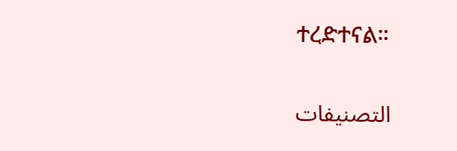ተረድተናል።

التصنيفات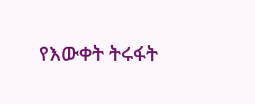የእውቀት ትሩፋት